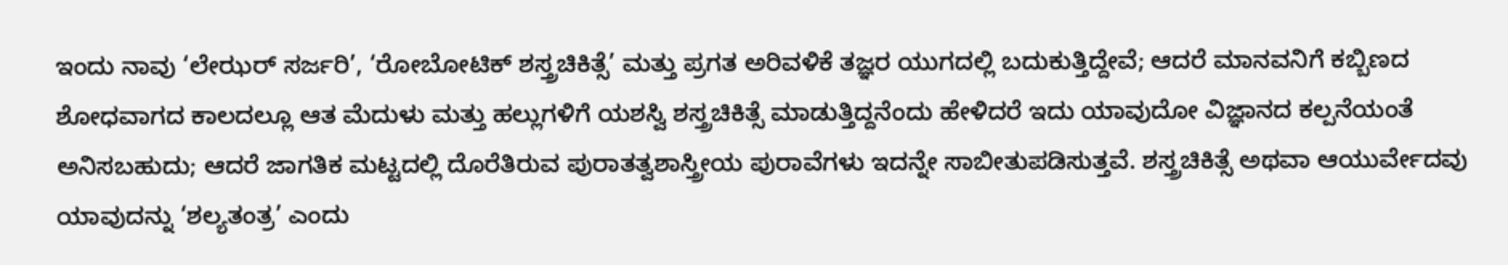ಇಂದು ನಾವು ‘ಲೇಝರ್ ಸರ್ಜರಿ’, ‘ರೋಬೋಟಿಕ್ ಶಸ್ತ್ರಚಿಕಿತ್ಸೆ’ ಮತ್ತು ಪ್ರಗತ ಅರಿವಳಿಕೆ ತಜ್ಞರ ಯುಗದಲ್ಲಿ ಬದುಕುತ್ತಿದ್ದೇವೆ; ಆದರೆ ಮಾನವನಿಗೆ ಕಬ್ಬಿಣದ ಶೋಧವಾಗದ ಕಾಲದಲ್ಲೂ ಆತ ಮೆದುಳು ಮತ್ತು ಹಲ್ಲುಗಳಿಗೆ ಯಶಸ್ವಿ ಶಸ್ತ್ರಚಿಕಿತ್ಸೆ ಮಾಡುತ್ತಿದ್ದನೆಂದು ಹೇಳಿದರೆ ಇದು ಯಾವುದೋ ವಿಜ್ಞಾನದ ಕಲ್ಪನೆಯಂತೆ ಅನಿಸಬಹುದು; ಆದರೆ ಜಾಗತಿಕ ಮಟ್ಟದಲ್ಲಿ ದೊರೆತಿರುವ ಪುರಾತತ್ವಶಾಸ್ತ್ರೀಯ ಪುರಾವೆಗಳು ಇದನ್ನೇ ಸಾಬೀತುಪಡಿಸುತ್ತವೆ. ಶಸ್ತ್ರಚಿಕಿತ್ಸೆ ಅಥವಾ ಆಯುರ್ವೇದವು ಯಾವುದನ್ನು ‘ಶಲ್ಯತಂತ್ರ’ ಎಂದು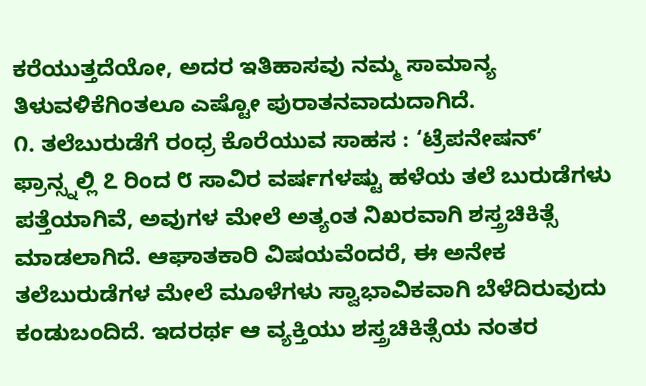ಕರೆಯುತ್ತದೆಯೋ, ಅದರ ಇತಿಹಾಸವು ನಮ್ಮ ಸಾಮಾನ್ಯ ತಿಳುವಳಿಕೆಗಿಂತಲೂ ಎಷ್ಟೋ ಪುರಾತನವಾದುದಾಗಿದೆ.
೧. ತಲೆಬುರುಡೆಗೆ ರಂಧ್ರ ಕೊರೆಯುವ ಸಾಹಸ : ‘ಟ್ರೆಪನೇಷನ್’
ಫ್ರಾನ್ಸ್ನಲ್ಲಿ ೭ ರಿಂದ ೮ ಸಾವಿರ ವರ್ಷಗಳಷ್ಟು ಹಳೆಯ ತಲೆ ಬುರುಡೆಗಳು ಪತ್ತೆಯಾಗಿವೆ, ಅವುಗಳ ಮೇಲೆ ಅತ್ಯಂತ ನಿಖರವಾಗಿ ಶಸ್ತ್ರಚಿಕಿತ್ಸೆ ಮಾಡಲಾಗಿದೆ. ಆಘಾತಕಾರಿ ವಿಷಯವೆಂದರೆ, ಈ ಅನೇಕ ತಲೆಬುರುಡೆಗಳ ಮೇಲೆ ಮೂಳೆಗಳು ಸ್ವಾಭಾವಿಕವಾಗಿ ಬೆಳೆದಿರುವುದು ಕಂಡುಬಂದಿದೆ. ಇದರರ್ಥ ಆ ವ್ಯಕ್ತಿಯು ಶಸ್ತ್ರಚಿಕಿತ್ಸೆಯ ನಂತರ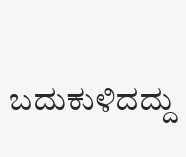ಬದುಕುಳಿದದ್ದು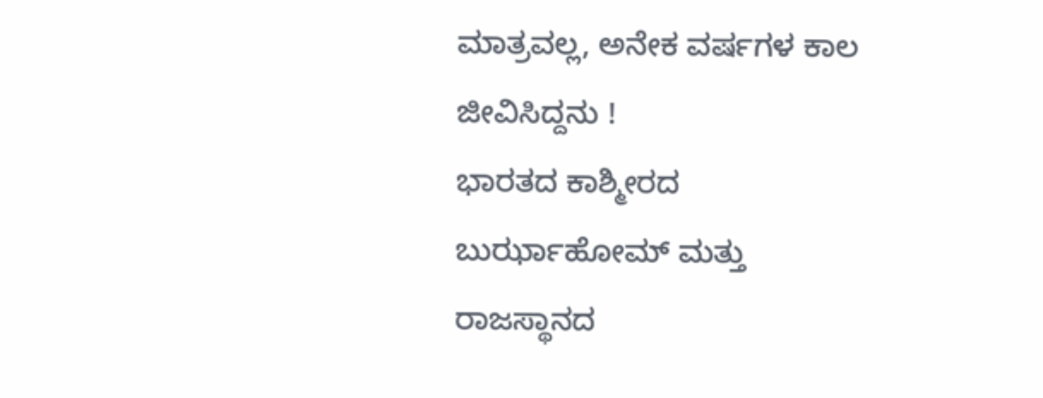ಮಾತ್ರವಲ್ಲ, ಅನೇಕ ವರ್ಷಗಳ ಕಾಲ ಜೀವಿಸಿದ್ದನು !
ಭಾರತದ ಕಾಶ್ಮೀರದ ಬುರ್ಝಾಹೋಮ್ ಮತ್ತು ರಾಜಸ್ಥಾನದ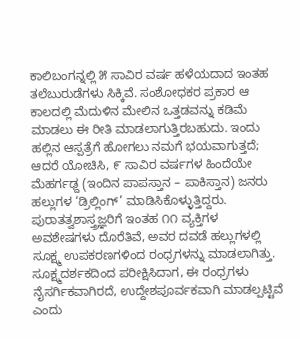ಕಾಲಿಬಂಗನ್ನಲ್ಲಿ ೫ ಸಾವಿರ ವರ್ಷ ಹಳೆಯದಾದ ಇಂತಹ ತಲೆಬುರುಡೆಗಳು ಸಿಕ್ಕಿವೆ. ಸಂಶೋಧಕರ ಪ್ರಕಾರ ಆ ಕಾಲದಲ್ಲಿ ಮೆದುಳಿನ ಮೇಲಿನ ಒತ್ತಡವನ್ನು ಕಡಿಮೆ ಮಾಡಲು ಈ ರೀತಿ ಮಾಡಲಾಗುತ್ತಿರಬಹುದು. ಇಂದು ಹಲ್ಲಿನ ಆಸ್ಪತ್ರೆಗೆ ಹೋಗಲು ನಮಗೆ ಭಯವಾಗುತ್ತದೆ; ಆದರೆ ಯೋಚಿಸಿ, ೯ ಸಾವಿರ ವರ್ಷಗಳ ಹಿಂದೆಯೇ ಮೆಹರ್ಗಢ್ದ (ಇಂದಿನ ಪಾಪಸ್ತಾನ – ಪಾಕಿಸ್ತಾನ) ಜನರು ಹಲ್ಲುಗಳ ‘ಡ್ರಿಲ್ಲಿಂಗ್’ ಮಾಡಿಸಿಕೊಳ್ಳುತ್ತಿದ್ದರು.
ಪುರಾತತ್ವಶಾಸ್ತ್ರಜ್ಞರಿಗೆ ಇಂತಹ ೧೧ ವ್ಯಕ್ತಿಗಳ ಅವಶೇಷಗಳು ದೊರೆತಿವೆ, ಅವರ ದವಡೆ ಹಲ್ಲುಗಳಲ್ಲಿ ಸೂಕ್ಷ್ಮ ಉಪಕರಣಗಳಿಂದ ರಂಧ್ರಗಳನ್ನು ಮಾಡಲಾಗಿತ್ತು. ಸೂಕ್ಷ್ಮದರ್ಶಕದಿಂದ ಪರೀಕ್ಷಿಸಿದಾಗ, ಈ ರಂಧ್ರಗಳು ನೈಸರ್ಗಿಕವಾಗಿರದೆ, ಉದ್ದೇಶಪೂರ್ವಕವಾಗಿ ಮಾಡಲ್ಪಟ್ಟಿವೆ ಎಂದು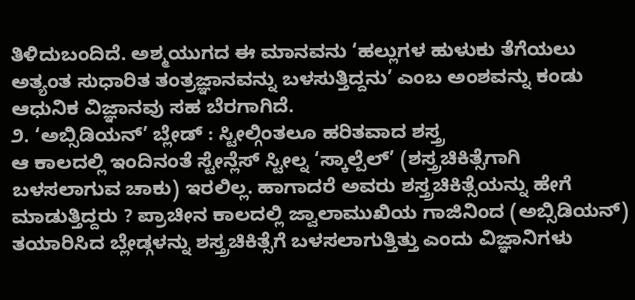ತಿಳಿದುಬಂದಿದೆ. ಅಶ್ಮಯುಗದ ಈ ಮಾನವನು ‘ಹಲ್ಲುಗಳ ಹುಳುಕು ತೆಗೆಯಲು ಅತ್ಯಂತ ಸುಧಾರಿತ ತಂತ್ರಜ್ಞಾನವನ್ನು ಬಳಸುತ್ತಿದ್ದನು’ ಎಂಬ ಅಂಶವನ್ನು ಕಂಡು ಆಧುನಿಕ ವಿಜ್ಞಾನವು ಸಹ ಬೆರಗಾಗಿದೆ.
೨. ‘ಅಬ್ಸಿಡಿಯನ್’ ಬ್ಲೇಡ್ : ಸ್ಟೀಲ್ಗಿಂತಲೂ ಹರಿತವಾದ ಶಸ್ತ್ರ
ಆ ಕಾಲದಲ್ಲಿ ಇಂದಿನಂತೆ ಸ್ಟೇನ್ಲೆಸ್ ಸ್ಟೀಲ್ನ ‘ಸ್ಕಾಲ್ಪೆಲ್’ (ಶಸ್ತ್ರಚಿಕಿತ್ಸೆಗಾಗಿ ಬಳಸಲಾಗುವ ಚಾಕು) ಇರಲಿಲ್ಲ. ಹಾಗಾದರೆ ಅವರು ಶಸ್ತ್ರಚಿಕಿತ್ಸೆಯನ್ನು ಹೇಗೆ ಮಾಡುತ್ತಿದ್ದರು ? ಪ್ರಾಚೀನ ಕಾಲದಲ್ಲಿ ಜ್ವಾಲಾಮುಖಿಯ ಗಾಜಿನಿಂದ (ಅಬ್ಸಿಡಿಯನ್) ತಯಾರಿಸಿದ ಬ್ಲೇಡ್ಗಳನ್ನು ಶಸ್ತ್ರಚಿಕಿತ್ಸೆಗೆ ಬಳಸಲಾಗುತ್ತಿತ್ತು ಎಂದು ವಿಜ್ಞಾನಿಗಳು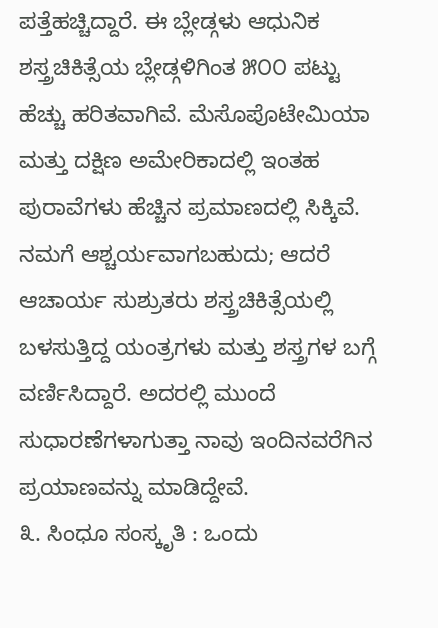ಪತ್ತೆಹಚ್ಚಿದ್ದಾರೆ. ಈ ಬ್ಲೇಡ್ಗಳು ಆಧುನಿಕ ಶಸ್ತ್ರಚಿಕಿತ್ಸೆಯ ಬ್ಲೇಡ್ಗಳಿಗಿಂತ ೫೦೦ ಪಟ್ಟು ಹೆಚ್ಚು ಹರಿತವಾಗಿವೆ. ಮೆಸೊಪೊಟೇಮಿಯಾ ಮತ್ತು ದಕ್ಷಿಣ ಅಮೇರಿಕಾದಲ್ಲಿ ಇಂತಹ ಪುರಾವೆಗಳು ಹೆಚ್ಚಿನ ಪ್ರಮಾಣದಲ್ಲಿ ಸಿಕ್ಕಿವೆ. ನಮಗೆ ಆಶ್ಚರ್ಯವಾಗಬಹುದು; ಆದರೆ ಆಚಾರ್ಯ ಸುಶ್ರುತರು ಶಸ್ತ್ರಚಿಕಿತ್ಸೆಯಲ್ಲಿ ಬಳಸುತ್ತಿದ್ದ ಯಂತ್ರಗಳು ಮತ್ತು ಶಸ್ತ್ರಗಳ ಬಗ್ಗೆ ವರ್ಣಿಸಿದ್ದಾರೆ. ಅದರಲ್ಲಿ ಮುಂದೆ ಸುಧಾರಣೆಗಳಾಗುತ್ತಾ ನಾವು ಇಂದಿನವರೆಗಿನ ಪ್ರಯಾಣವನ್ನು ಮಾಡಿದ್ದೇವೆ.
೩. ಸಿಂಧೂ ಸಂಸ್ಕೃತಿ : ಒಂದು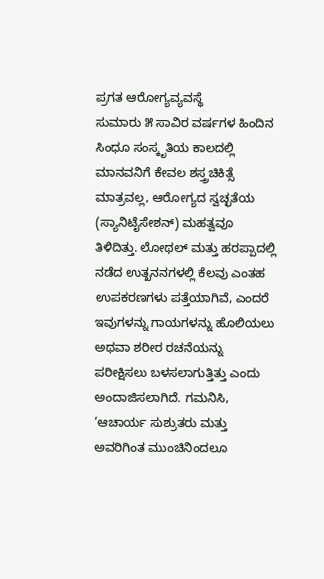ಪ್ರಗತ ಆರೋಗ್ಯವ್ಯವಸ್ಥೆ
ಸುಮಾರು ೫ ಸಾವಿರ ವರ್ಷಗಳ ಹಿಂದಿನ ಸಿಂಧೂ ಸಂಸ್ಕೃತಿಯ ಕಾಲದಲ್ಲಿ ಮಾನವನಿಗೆ ಕೇವಲ ಶಸ್ತ್ರಚಿಕಿತ್ಸೆ ಮಾತ್ರವಲ್ಲ, ಆರೋಗ್ಯದ ಸ್ವಚ್ಛತೆಯ (ಸ್ಯಾನಿಟೈಸೇಶನ್) ಮಹತ್ವವೂ ತಿಳಿದಿತ್ತು. ಲೋಥಲ್ ಮತ್ತು ಹರಪ್ಪಾದಲ್ಲಿ ನಡೆದ ಉತ್ಖನನಗಳಲ್ಲಿ ಕೆಲವು ಎಂತಹ ಉಪಕರಣಗಳು ಪತ್ತೆಯಾಗಿವೆ, ಎಂದರೆ ಇವುಗಳನ್ನು ಗಾಯಗಳನ್ನು ಹೊಲಿಯಲು ಅಥವಾ ಶರೀರ ರಚನೆಯನ್ನು ಪರೀಕ್ಷಿಸಲು ಬಳಸಲಾಗುತ್ತಿತ್ತು ಎಂದು ಅಂದಾಜಿಸಲಾಗಿದೆ. ಗಮನಿಸಿ, ‘ಆಚಾರ್ಯ ಸುಶ್ರುತರು ಮತ್ತು ಅವರಿಗಿಂತ ಮುಂಚಿನಿಂದಲೂ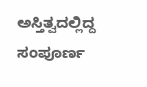ಅಸ್ತಿತ್ವದಲ್ಲಿದ್ದ ಸಂಪೂರ್ಣ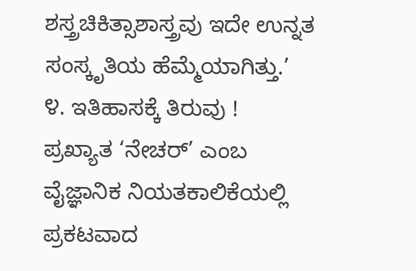ಶಸ್ತ್ರಚಿಕಿತ್ಸಾಶಾಸ್ತ್ರವು ಇದೇ ಉನ್ನತ ಸಂಸ್ಕೃತಿಯ ಹೆಮ್ಮೆಯಾಗಿತ್ತು.’
೪. ಇತಿಹಾಸಕ್ಕೆ ತಿರುವು !
ಪ್ರಖ್ಯಾತ ‘ನೇಚರ್’ ಎಂಬ ವೈಜ್ಞಾನಿಕ ನಿಯತಕಾಲಿಕೆಯಲ್ಲಿ ಪ್ರಕಟವಾದ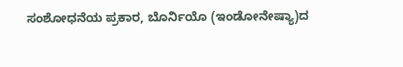ಸಂಶೋಧನೆಯ ಪ್ರಕಾರ, ಬೊರ್ನಿಯೊ (ಇಂಡೋನೇಷ್ಯಾ)ದ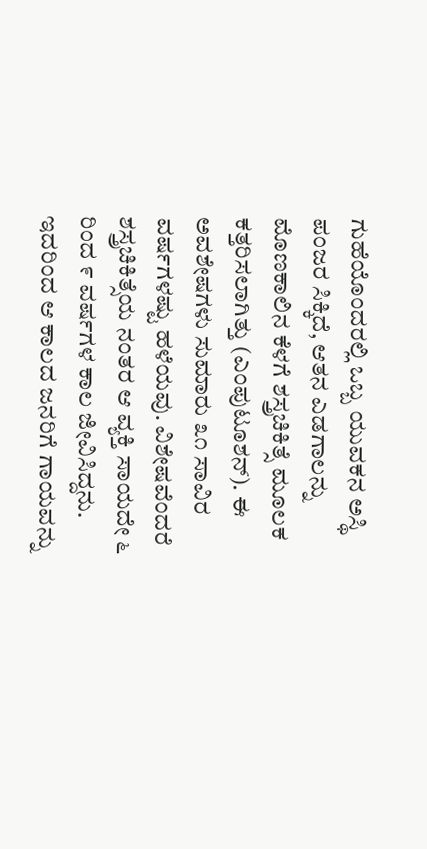ಗುಹೆಯೊಂದರಲ್ಲಿ ಒಬ್ಬ ಯುವಕನ ಅಸ್ಥಿ ಪಂಜರ ಸಿಕ್ಕಿದೆ, ಆತನ ಎಡಗಾಲನ್ನು ಮೊಣಕಾಲಿನ ಕೆಳಗೆ ಶಸ್ತ್ರಚಿಕಿತ್ಸೆ ಮೂಲಕ ಕತ್ತರಿಸಲಾಗಿತ್ತು (ಎಂಪುಟೂಶನ್). ಈ ಅವಶೇಷಗಳು ಸುಮಾರು ೩೧ ಸಾವಿರ ವರ್ಷಗಳಷ್ಟು ಹಳೆಯವು. ವಿಶೇಷವೆಂದರೆ ಶಸ್ತ್ರಚಿಕಿತ್ಸೆಯ ನಂತರ ಆ ವ್ಯಕ್ತಿ ಸಾಯದೇ ೬ ರಿಂದ ೯ ವರ್ಷಗಳ ಕಾಲ ಜೀವಿಸಿದ್ದನು. ಇದರಿಂದ ಆ ಕಾಲದ ಜನರಿಗೆ ಗಾಯವನ್ನು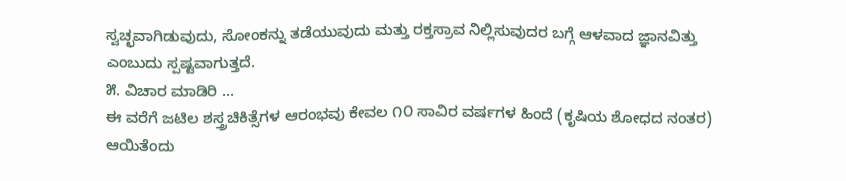ಸ್ವಚ್ಛವಾಗಿಡುವುದು, ಸೋಂಕನ್ನು ತಡೆಯುವುದು ಮತ್ತು ರಕ್ತಸ್ರಾವ ನಿಲ್ಲಿಸುವುದರ ಬಗ್ಗೆ ಆಳವಾದ ಜ್ಞಾನವಿತ್ತು ಎಂಬುದು ಸ್ಪಷ್ಟವಾಗುತ್ತದೆ.
೫. ವಿಚಾರ ಮಾಡಿರಿ …
ಈ ವರೆಗೆ ಜಟಿಲ ಶಸ್ತ್ರಚಿಕಿತ್ಸೆಗಳ ಆರಂಭವು ಕೇವಲ ೧೦ ಸಾವಿರ ವರ್ಷಗಳ ಹಿಂದೆ (ಕೃಷಿಯ ಶೋಧದ ನಂತರ) ಆಯಿತೆಂದು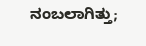ನಂಬಲಾಗಿತ್ತು;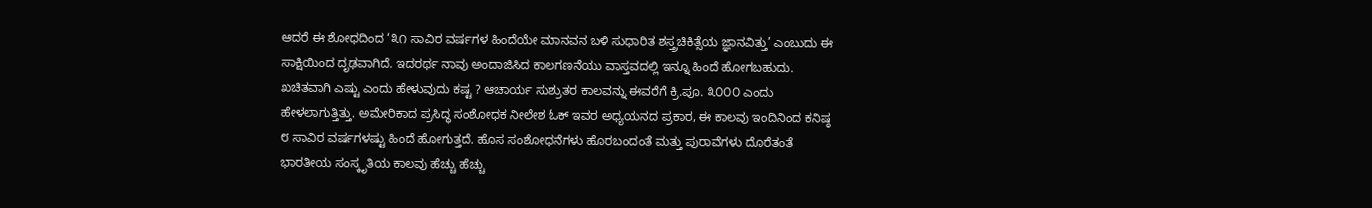ಆದರೆ ಈ ಶೋಧದಿಂದ ‘೩೧ ಸಾವಿರ ವರ್ಷಗಳ ಹಿಂದೆಯೇ ಮಾನವನ ಬಳಿ ಸುಧಾರಿತ ಶಸ್ತ್ರಚಿಕಿತ್ಸೆಯ ಜ್ಞಾನವಿತ್ತು’ ಎಂಬುದು ಈ ಸಾಕ್ಷಿಯಿಂದ ದೃಢವಾಗಿದೆ. ಇದರರ್ಥ ನಾವು ಅಂದಾಜಿಸಿದ ಕಾಲಗಣನೆಯು ವಾಸ್ತವದಲ್ಲಿ ಇನ್ನೂ ಹಿಂದೆ ಹೋಗಬಹುದು. ಖಚಿತವಾಗಿ ಎಷ್ಟು ಎಂದು ಹೇಳುವುದು ಕಷ್ಟ ? ಆಚಾರ್ಯ ಸುಶ್ರುತರ ಕಾಲವನ್ನು ಈವರೆಗೆ ಕ್ರಿ.ಪೂ. ೩೦೦೦ ಎಂದು ಹೇಳಲಾಗುತ್ತಿತ್ತು. ಅಮೇರಿಕಾದ ಪ್ರಸಿದ್ಧ ಸಂಶೋಧಕ ನೀಲೇಶ ಓಕ್ ಇವರ ಅಧ್ಯಯನದ ಪ್ರಕಾರ, ಈ ಕಾಲವು ಇಂದಿನಿಂದ ಕನಿಷ್ಠ ೮ ಸಾವಿರ ವರ್ಷಗಳಷ್ಟು ಹಿಂದೆ ಹೋಗುತ್ತದೆ. ಹೊಸ ಸಂಶೋಧನೆಗಳು ಹೊರಬಂದಂತೆ ಮತ್ತು ಪುರಾವೆಗಳು ದೊರೆತಂತೆ ಭಾರತೀಯ ಸಂಸ್ಕೃತಿಯ ಕಾಲವು ಹೆಚ್ಚು ಹೆಚ್ಚು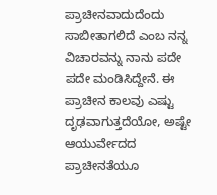ಪ್ರಾಚೀನವಾದುದೆಂದು ಸಾಬೀತಾಗಲಿದೆ ಎಂಬ ನನ್ನ ವಿಚಾರವನ್ನು ನಾನು ಪದೇ ಪದೇ ಮಂಡಿಸಿದ್ದೇನೆ. ಈ ಪ್ರಾಚೀನ ಕಾಲವು ಎಷ್ಟು ದೃಢವಾಗುತ್ತದೆಯೋ, ಅಷ್ಟೇ ಆಯುರ್ವೇದದ ಪ್ರಾಚೀನತೆಯೂ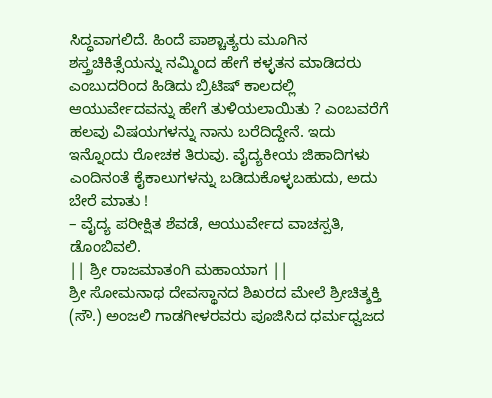ಸಿದ್ಧವಾಗಲಿದೆ. ಹಿಂದೆ ಪಾಶ್ಚಾತ್ಯರು ಮೂಗಿನ ಶಸ್ತ್ರಚಿಕಿತ್ಸೆಯನ್ನು ನಮ್ಮಿಂದ ಹೇಗೆ ಕಳ್ಳತನ ಮಾಡಿದರು ಎಂಬುದರಿಂದ ಹಿಡಿದು ಬ್ರಿಟಿಷ್ ಕಾಲದಲ್ಲಿ ಆಯುರ್ವೇದವನ್ನು ಹೇಗೆ ತುಳಿಯಲಾಯಿತು ? ಎಂಬವರೆಗೆ ಹಲವು ವಿಷಯಗಳನ್ನು ನಾನು ಬರೆದಿದ್ದೇನೆ. ಇದು ಇನ್ನೊಂದು ರೋಚಕ ತಿರುವು. ವೈದ್ಯಕೀಯ ಜಿಹಾದಿಗಳು ಎಂದಿನಂತೆ ಕೈಕಾಲುಗಳನ್ನು ಬಡಿದುಕೊಳ್ಳಬಹುದು, ಅದು ಬೇರೆ ಮಾತು !
– ವೈದ್ಯ ಪರೀಕ್ಷಿತ ಶೆವಡೆ, ಆಯುರ್ವೇದ ವಾಚಸ್ಪತಿ, ಡೊಂಬಿವಲಿ.
|| ಶ್ರೀ ರಾಜಮಾತಂಗಿ ಮಹಾಯಾಗ ||
ಶ್ರೀ ಸೋಮನಾಥ ದೇವಸ್ಥಾನದ ಶಿಖರದ ಮೇಲೆ ಶ್ರೀಚಿತ್ಶಕ್ತಿ (ಸೌ.) ಅಂಜಲಿ ಗಾಡಗೀಳರವರು ಪೂಜಿಸಿದ ಧರ್ಮಧ್ವಜದ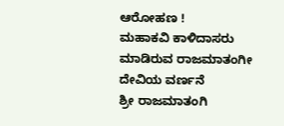ಆರೋಹಣ !
ಮಹಾಕವಿ ಕಾಳಿದಾಸರು ಮಾಡಿರುವ ರಾಜಮಾತಂಗೀ ದೇವಿಯ ವರ್ಣನೆ
ಶ್ರೀ ರಾಜಮಾತಂಗಿ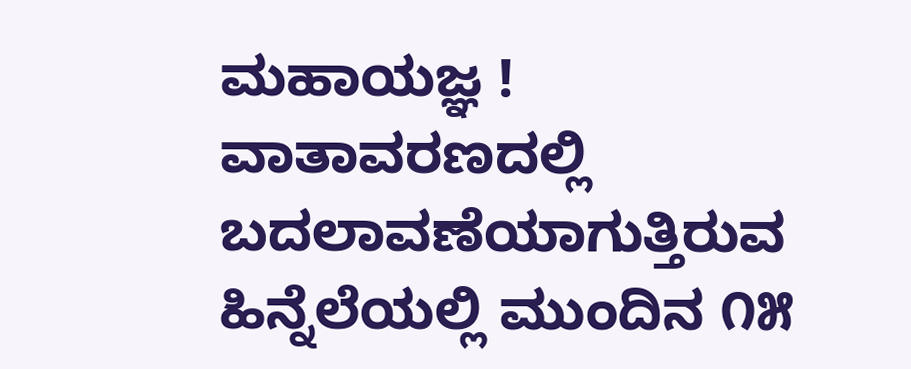ಮಹಾಯಜ್ಞ !
ವಾತಾವರಣದಲ್ಲಿ ಬದಲಾವಣೆಯಾಗುತ್ತಿರುವ ಹಿನ್ನೆಲೆಯಲ್ಲಿ ಮುಂದಿನ ೧೫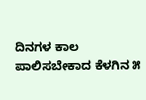ದಿನಗಳ ಕಾಲ ಪಾಲಿಸಬೇಕಾದ ಕೆಳಗಿನ ೫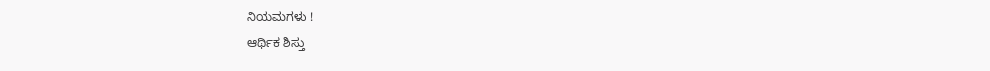ನಿಯಮಗಳು !
ಆರ್ಥಿಕ ಶಿಸ್ತು